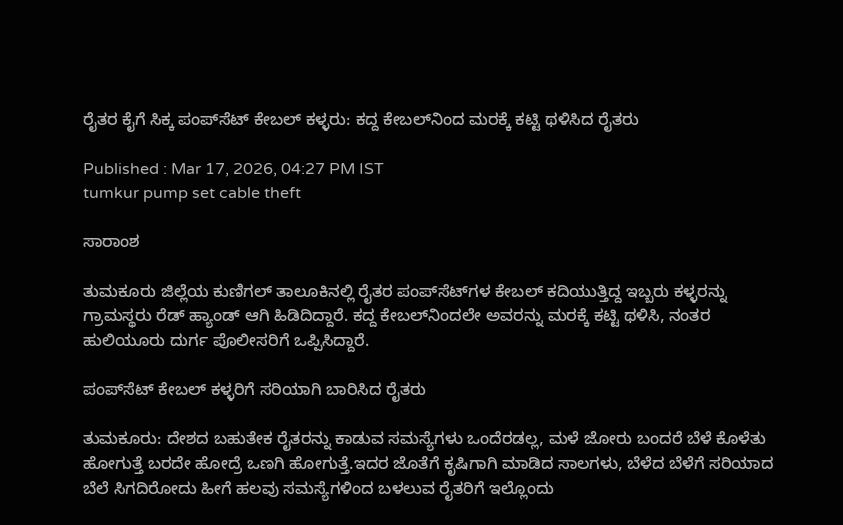ರೈತರ ಕೈಗೆ ಸಿಕ್ಕ ಪಂಪ್‌ಸೆಟ್ ಕೇಬಲ್ ಕಳ್ಳರು: ಕದ್ದ ಕೇಬಲ್‌ನಿಂದ ಮರಕ್ಕೆ ಕಟ್ಟಿ ಥಳಿಸಿದ ರೈತರು

Published : Mar 17, 2026, 04:27 PM IST
tumkur pump set cable theft

ಸಾರಾಂಶ

ತುಮಕೂರು ಜಿಲ್ಲೆಯ ಕುಣಿಗಲ್ ತಾಲೂಕಿನಲ್ಲಿ ರೈತರ ಪಂಪ್‌ಸೆಟ್‌ಗಳ ಕೇಬಲ್ ಕದಿಯುತ್ತಿದ್ದ ಇಬ್ಬರು ಕಳ್ಳರನ್ನು ಗ್ರಾಮಸ್ಥರು ರೆಡ್ ಹ್ಯಾಂಡ್ ಆಗಿ ಹಿಡಿದಿದ್ದಾರೆ. ಕದ್ದ ಕೇಬಲ್‌ನಿಂದಲೇ ಅವರನ್ನು ಮರಕ್ಕೆ ಕಟ್ಟಿ ಥಳಿಸಿ, ನಂತರ ಹುಲಿಯೂರು ದುರ್ಗ ಪೊಲೀಸರಿಗೆ ಒಪ್ಪಿಸಿದ್ದಾರೆ.

ಪಂಪ್‌ಸೆಟ್ ಕೇಬಲ್ ಕಳ್ಳರಿಗೆ ಸರಿಯಾಗಿ ಬಾರಿಸಿದ ರೈತರು

ತುಮಕೂರು: ದೇಶದ ಬಹುತೇಕ ರೈತರನ್ನು ಕಾಡುವ ಸಮಸ್ಯೆಗಳು ಒಂದೆರಡಲ್ಲ, ಮಳೆ ಜೋರು ಬಂದರೆ ಬೆಳೆ ಕೊಳೆತು ಹೋಗುತ್ತೆ ಬರದೇ ಹೋದ್ರೆ ಒಣಗಿ ಹೋಗುತ್ತೆ.ಇದರ ಜೊತೆಗೆ ಕೃಷಿಗಾಗಿ ಮಾಡಿದ ಸಾಲಗಳು, ಬೆಳೆದ ಬೆಳೆಗೆ ಸರಿಯಾದ ಬೆಲೆ ಸಿಗದಿರೋದು ಹೀಗೆ ಹಲವು ಸಮಸ್ಯೆಗಳಿಂದ ಬಳಲುವ ರೈತರಿಗೆ ಇಲ್ಲೊಂದು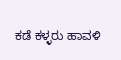ಕಡೆ ಕಳ್ಳರು ಹಾವಳಿ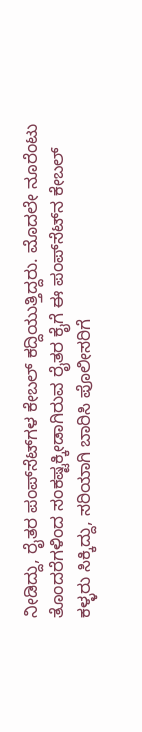ನೀಡಿದ್ದು, ರೈತರ ಪಂಪ್‌ಸೆಟ್‌ಗಳ ಕೇಬಲ್ ಕದ್ದಿಯುತ್ತಿದ್ದರು. ಮೊದಲೇ ನೂರೆಂಟು ತೊಂದರೆಗಳಿಂದ ಸಂಕಷ್ಟಕ್ಕೀಡಾಗಿರುವ ರೈತರ ಕೈಗೆ ಈ ಪಂಪ್‌ಸೆಟ್‌ನ ಕೇಬಲ್ ಕಳ್ಳರು ಸಿಕ್ಕಿದ್ದು, ಸರಿಯಾಗಿ ಬಾರಿಸಿ ಪೊಲೀಸರಿಗೆ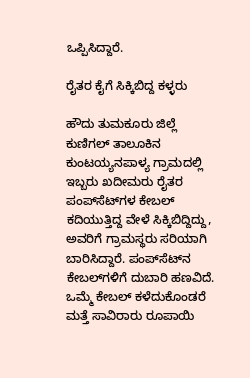ಒಪ್ಪಿಸಿದ್ದಾರೆ.

ರೈತರ ಕೈಗೆ ಸಿಕ್ಕಿಬಿದ್ದ ಕಳ್ಳರು

ಹೌದು ತುಮಕೂರು ಜಿಲ್ಲೆ ಕುಣಿಗಲ್ ತಾಲೂಕಿನ ಕುಂಟಯ್ಯನಪಾಳ್ಯ ಗ್ರಾಮದಲ್ಲಿ ಇಬ್ಬರು ಖದೀಮರು ರೈತರ ಪಂಪ್‌ಸೆಟ್‌ಗಳ ಕೇಬಲ್ ಕದಿಯುತ್ತಿದ್ದ ವೇಳೆ ಸಿಕ್ಕಿಬಿದ್ದಿದ್ದು, ಅವರಿಗೆ ಗ್ರಾಮಸ್ಥರು ಸರಿಯಾಗಿ ಬಾರಿಸಿದ್ದಾರೆ. ಪಂಪ್‌ಸೆಟ್‌ನ ಕೇಬಲ್‌ಗಳಿಗೆ ದುಬಾರಿ ಹಣವಿದೆ. ಒಮ್ಮೆ ಕೇಬಲ್ ಕಳೆದುಕೊಂಡರೆ ಮತ್ತೆ ಸಾವಿರಾರು ರೂಪಾಯಿ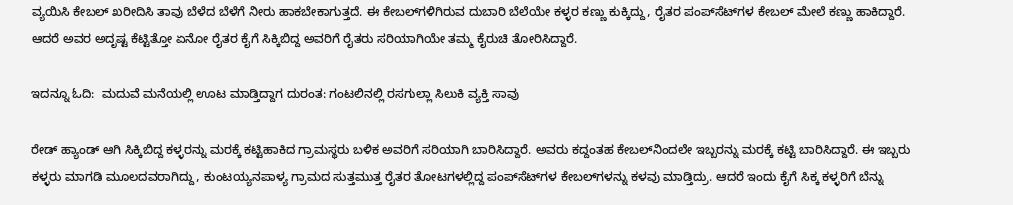ವ್ಯಯಿಸಿ ಕೇಬಲ್ ಖರೀದಿಸಿ ತಾವು ಬೆಳೆದ ಬೆಳೆಗೆ ನೀರು ಹಾಕಬೇಕಾಗುತ್ತದೆ. ಈ ಕೇಬಲ್‌ಗಳಿಗಿರುವ ದುಬಾರಿ ಬೆಲೆಯೇ ಕಳ್ಳರ ಕಣ್ಣು ಕುಕ್ಕಿದ್ದು, ರೈತರ ಪಂಪ್‌ಸೆಟ್‌ಗಳ ಕೇಬಲ್ ಮೇಲೆ ಕಣ್ಣು ಹಾಕಿದ್ದಾರೆ. ಆದರೆ ಅವರ ಅದೃಷ್ಟ ಕೆಟ್ಟಿತ್ತೋ ಏನೋ ರೈತರ ಕೈಗೆ ಸಿಕ್ಕಿಬಿದ್ದ ಅವರಿಗೆ ರೈತರು ಸರಿಯಾಗಿಯೇ ತಮ್ಮ ಕೈರುಚಿ ತೋರಿಸಿದ್ದಾರೆ.

ಇದನ್ನೂ ಓದಿ:  ಮದುವೆ ಮನೆಯಲ್ಲಿ ಊಟ ಮಾಡ್ತಿದ್ದಾಗ ದುರಂತ: ಗಂಟಲಿನಲ್ಲಿ ರಸಗುಲ್ಲಾ ಸಿಲುಕಿ ವ್ಯಕ್ತಿ ಸಾವು

ರೇಡ್ ಹ್ಯಾಂಡ್ ಆಗಿ ಸಿಕ್ಕಿಬಿದ್ದ ಕಳ್ಳರನ್ನು ಮರಕ್ಕೆ ಕಟ್ಟಿಹಾಕಿದ ಗ್ರಾಮಸ್ಥರು ಬಳಿಕ ಅವರಿಗೆ ಸರಿಯಾಗಿ ಬಾರಿಸಿದ್ದಾರೆ. ಅವರು ಕದ್ದಂತಹ ಕೇಬಲ್‌ನಿಂದಲೇ ಇಬ್ಬರನ್ನು ಮರಕ್ಕೆ ಕಟ್ಟಿ ಬಾರಿಸಿದ್ದಾರೆ. ಈ ಇಬ್ಬರು ಕಳ್ಳರು ಮಾಗಡಿ ಮೂಲದವರಾಗಿದ್ದು, ಕುಂಟಯ್ಯನಪಾಳ್ಯ ಗ್ರಾಮದ ಸುತ್ತಮುತ್ತ ರೈತರ ತೋಟಗಳಲ್ಲಿದ್ದ ಪಂಪ್‌ಸೆಟ್‌ಗಳ ಕೇಬಲ್‌ಗಳನ್ನು ಕಳವು ಮಾಡ್ತಿದ್ರು. ಆದರೆ ಇಂದು ಕೈಗೆ ಸಿಕ್ಕ ಕಳ್ಳರಿಗೆ ಬೆನ್ನು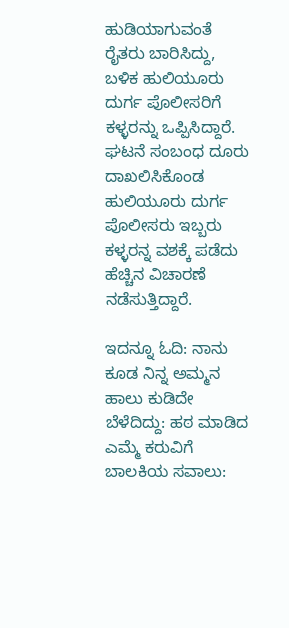ಹುಡಿಯಾಗುವಂತೆ ರೈತರು ಬಾರಿಸಿದ್ದು, ಬಳಿಕ ಹುಲಿಯೂರು ದುರ್ಗ ಪೊಲೀಸರಿಗೆ ಕಳ್ಳರನ್ನು ಒಪ್ಪಿಸಿದ್ದಾರೆ. ಘಟನೆ ಸಂಬಂಧ ದೂರು ದಾಖಲಿಸಿಕೊಂಡ ಹುಲಿಯೂರು ದುರ್ಗ ಪೊಲೀಸರು ಇಬ್ಬರು ಕಳ್ಳರನ್ನ ವಶಕ್ಕೆ ಪಡೆದು ಹೆಚ್ಚಿನ ವಿಚಾರಣೆ ನಡೆಸುತ್ತಿದ್ದಾರೆ.

ಇದನ್ನೂ ಓದಿ: ನಾನು ಕೂಡ ನಿನ್ನ ಅಮ್ಮನ ಹಾಲು ಕುಡಿದೇ ಬೆಳೆದಿದ್ದು: ಹಠ ಮಾಡಿದ ಎಮ್ಮೆ ಕರುವಿಗೆ ಬಾಲಕಿಯ ಸವಾಲು: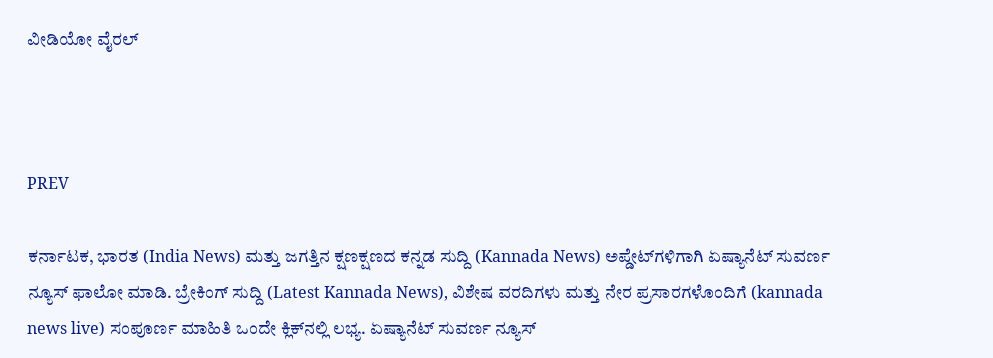ವೀಡಿಯೋ ವೈರಲ್



PREV

ಕರ್ನಾಟಕ, ಭಾರತ (India News) ಮತ್ತು ಜಗತ್ತಿನ ಕ್ಷಣಕ್ಷಣದ ಕನ್ನಡ ಸುದ್ದಿ (Kannada News) ಅಪ್ಡೇಟ್‌ಗಳಿಗಾಗಿ ಏಷ್ಯಾನೆಟ್ ಸುವರ್ಣ ನ್ಯೂಸ್‌ ಫಾಲೋ ಮಾಡಿ. ಬ್ರೇಕಿಂಗ್ ಸುದ್ದಿ (Latest Kannada News), ವಿಶೇಷ ವರದಿಗಳು ಮತ್ತು ನೇರ ಪ್ರಸಾರಗಳೊಂದಿಗೆ (kannada news live) ಸಂಪೂರ್ಣ ಮಾಹಿತಿ ಒಂದೇ ಕ್ಲಿಕ್‌ನಲ್ಲಿ ಲಭ್ಯ. ಏಷ್ಯಾನೆಟ್ ಸುವರ್ಣ ನ್ಯೂಸ್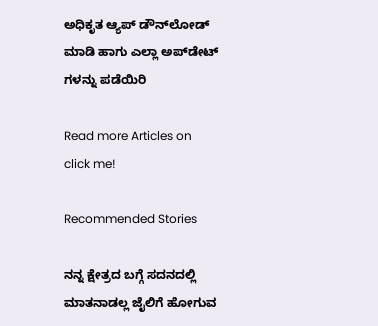ಅಧಿಕೃತ ಆ್ಯಪ್ ಡೌನ್‌ಲೋಡ್ ಮಾಡಿ ಹಾಗು ಎಲ್ಲಾ ಅಪ್‌ಡೇಟ್ ಗಳನ್ನು ಪಡೆಯಿರಿ

Read more Articles on
click me!

Recommended Stories

ನನ್ನ ಕ್ಷೇತ್ರದ ಬಗ್ಗೆ ಸದನದಲ್ಲಿ ಮಾತನಾಡಲ್ಲ ಜೈಲಿಗೆ ಹೋಗುವ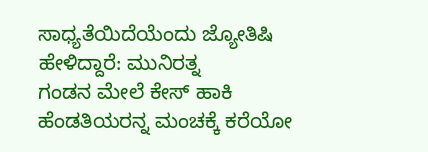ಸಾಧ್ಯತೆಯಿದೆಯೆಂದು ಜ್ಯೋತಿಷಿ ಹೇಳಿದ್ದಾರೆ: ಮುನಿರತ್ನ
ಗಂಡನ ಮೇಲೆ ಕೇಸ್ ಹಾಕಿ ಹೆಂಡತಿಯರನ್ನ ಮಂಚಕ್ಕೆ ಕರೆಯೋ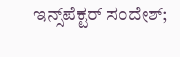ಇನ್ಸ್‌ಪೆಕ್ಟರ್ ಸಂದೇಶ್;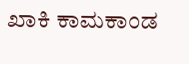ಖಾಕಿ ಕಾಮಕಾಂಡ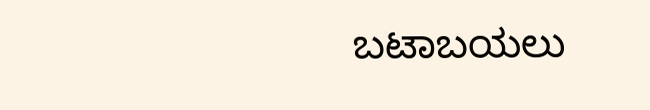ಬಟಾಬಯಲು